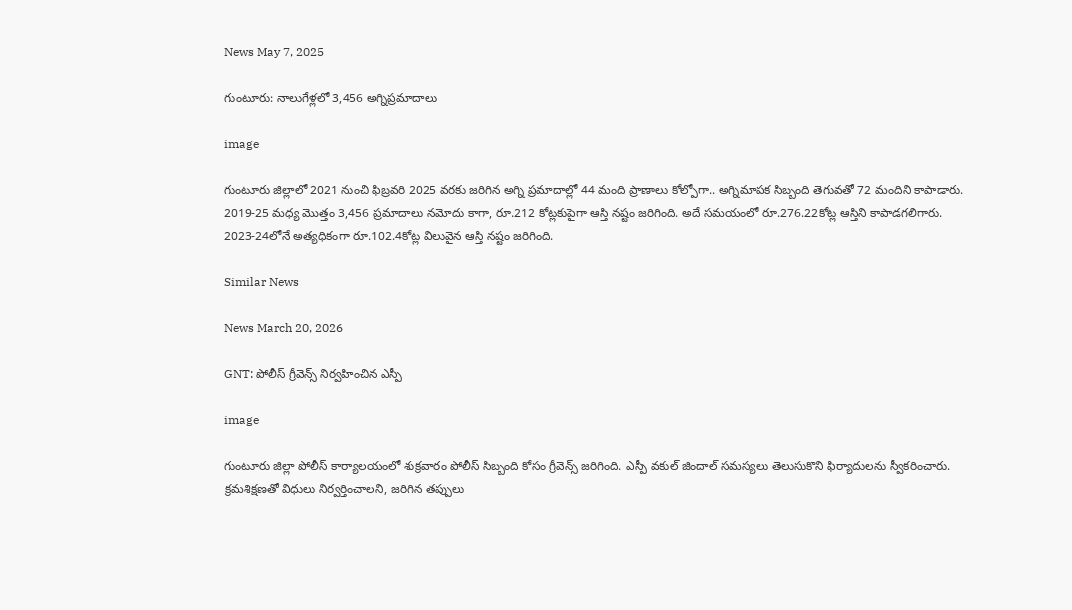News May 7, 2025

గుంటూరు: నాలుగేళ్లలో 3,456 అగ్నిప్రమాదాలు

image

గుంటూరు జిల్లాలో 2021 నుంచి ఫిబ్రవరి 2025 వరకు జరిగిన అగ్ని ప్రమాదాల్లో 44 మంది ప్రాణాలు కోల్పోగా.. అగ్నిమాపక సిబ్బంది తెగువతో 72 మందిని కాపాడారు. 2019-25 మధ్య మొత్తం 3,456 ప్రమాదాలు నమోదు కాగా, రూ.212 కోట్లకుపైగా ఆస్తి నష్టం జరిగింది. అదే సమయంలో రూ.276.22కోట్ల ఆస్తిని కాపాడగలిగారు. 2023-24లోనే అత్యధికంగా రూ.102.4కోట్ల విలువైన ఆస్తి నష్టం జరిగింది.

Similar News

News March 20, 2026

GNT: పోలీస్ గ్రీవెన్స్ నిర్వహించిన ఎస్పీ

image

గుంటూరు జిల్లా పోలీస్ కార్యాలయంలో శుక్రవారం పోలీస్ సిబ్బంది కోసం గ్రీవెన్స్ జరిగింది. ఎస్పీ వకుల్ జిందాల్ సమస్యలు తెలుసుకొని ఫిర్యాదులను స్వీకరించారు. క్రమశిక్షణతో విధులు నిర్వర్తించాలని, జరిగిన తప్పులు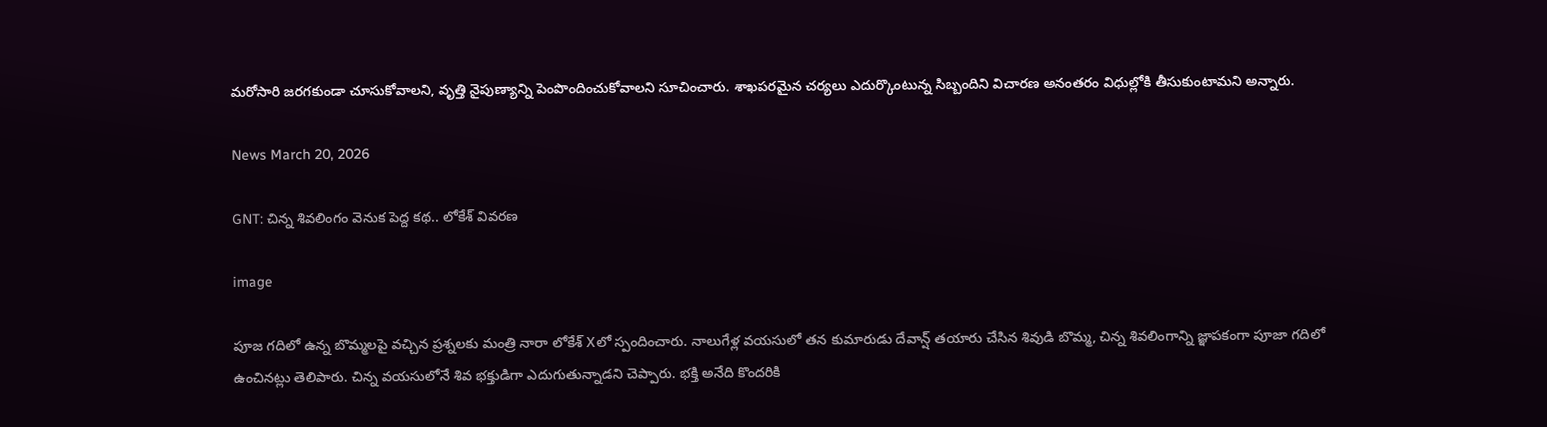మరోసారి జరగకుండా చూసుకోవాలని, వృత్తి నైపుణ్యాన్ని పెంపొందించుకోవాలని సూచించారు. శాఖపరమైన చర్యలు ఎదుర్కొంటున్న సిబ్బందిని విచారణ అనంతరం విధుల్లోకి తీసుకుంటామని అన్నారు.

News March 20, 2026

GNT: చిన్న శివలింగం వెనుక పెద్ద కథ.. లోకేశ్ వివరణ

image

పూజ గదిలో ఉన్న బొమ్మలపై వచ్చిన ప్రశ్నలకు మంత్రి నారా లోకేశ్ Xలో స్పందించారు. నాలుగేళ్ల వయసులో తన కుమారుడు దేవాన్ష్ తయారు చేసిన శివుడి బొమ్మ, చిన్న శివలింగాన్ని జ్ఞాపకంగా పూజా గదిలో ఉంచినట్లు తెలిపారు. చిన్న వయసులోనే శివ భక్తుడిగా ఎదుగుతున్నాడని చెప్పారు. భక్తి అనేది కొందరికి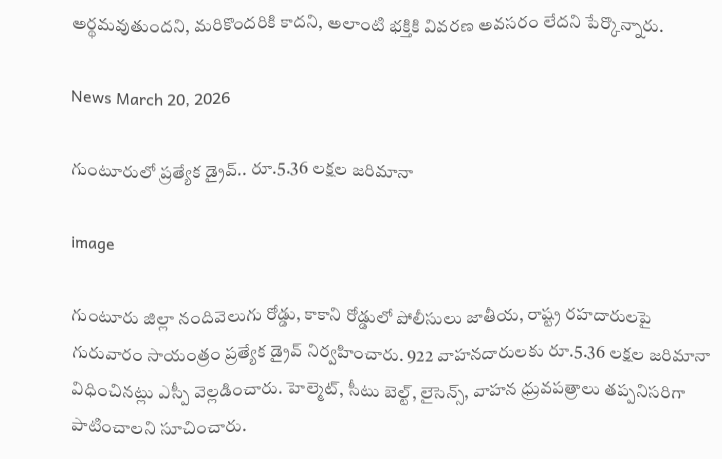అర్థమవుతుందని, మరికొందరికి కాదని, అలాంటి భక్తికి వివరణ అవసరం లేదని పేర్కొన్నారు.

News March 20, 2026

గుంటూరులో ప్రత్యేక డ్రైవ్.. రూ.5.36 లక్షల జరిమానా

image

గుంటూరు జిల్లా నందివెలుగు రోడ్డు, కాకాని రోడ్డులో పోలీసులు జాతీయ, రాష్ట్ర రహదారులపై గురువారం సాయంత్రం ప్రత్యేక డ్రైవ్ నిర్వహించారు. 922 వాహనదారులకు రూ.5.36 లక్షల జరిమానా విధించినట్లు ఎస్పీ వెల్లడించారు. హెల్మెట్, సీటు బెల్ట్, లైసెన్స్, వాహన ధ్రువపత్రాలు తప్పనిసరిగా పాటించాలని సూచించారు.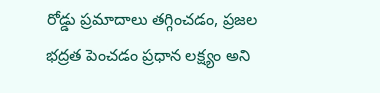రోడ్డు ప్రమాదాలు తగ్గించడం, ప్రజల భద్రత పెంచడం ప్రధాన లక్ష్యం అని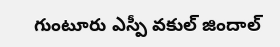గుంటూరు ఎస్పీ వకుల్ జిందాల్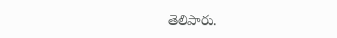తెలిపారు.